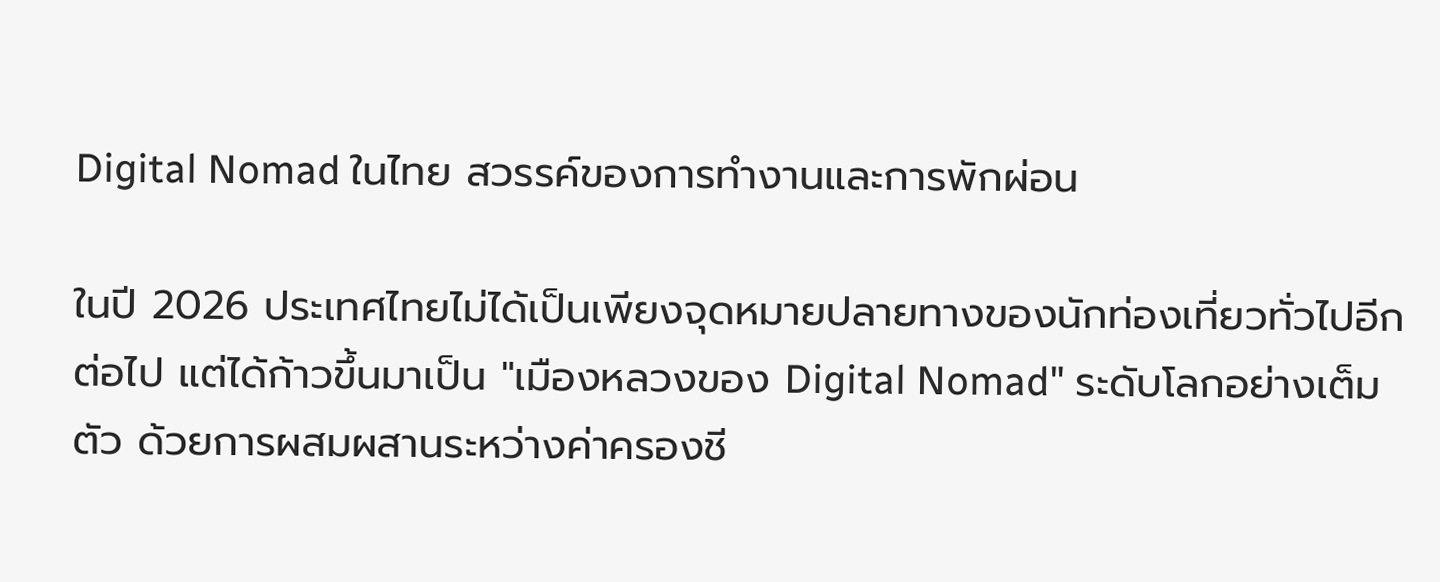Digital Nomad ในไทย สวรรค์ของการทำงานและการพักผ่อน

ในปี 2026 ประเทศไทยไม่ได้เป็นเพียงจุดหมายปลายทางของนักท่องเที่ยวทั่วไปอีกต่อไป แต่ได้ก้าวขึ้นมาเป็น "เมืองหลวงของ Digital Nomad" ระดับโลกอย่างเต็มตัว ด้วยการผสมผสานระหว่างค่าครองชี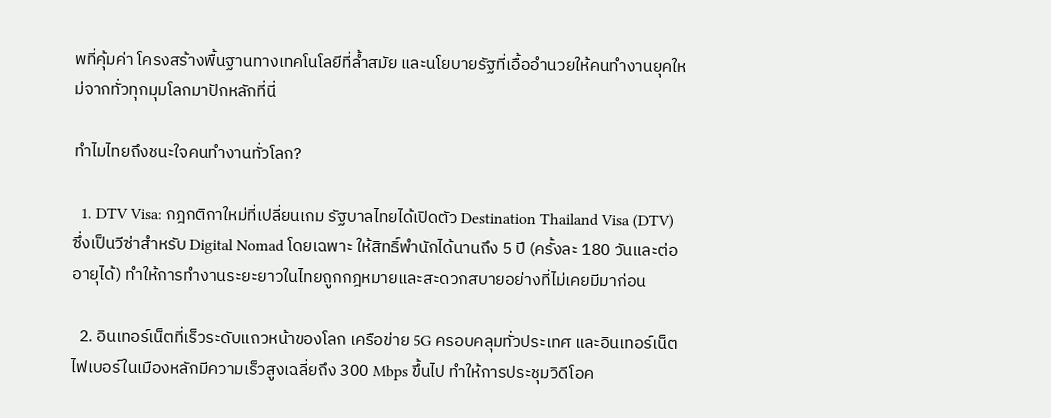พที่คุ้มค่า โครงสร้างพื้นฐานทางเทคโนโลยีที่ล้ำสมัย และนโยบายรัฐที่เอื้ออำนวยให้คนทำงานยุคใหม่จากทั่วทุกมุมโลกมาปักหลักที่นี่

ทำไมไทยถึงชนะใจคนทำงานทั่วโลก?

  1. DTV Visa: กฎกติกาใหม่ที่เปลี่ยนเกม รัฐบาลไทยได้เปิดตัว Destination Thailand Visa (DTV) ซึ่งเป็นวีซ่าสำหรับ Digital Nomad โดยเฉพาะ ให้สิทธิ์พำนักได้นานถึง 5 ปี (ครั้งละ 180 วันและต่ออายุได้) ทำให้การทำงานระยะยาวในไทยถูกกฎหมายและสะดวกสบายอย่างที่ไม่เคยมีมาก่อน

  2. อินเทอร์เน็ตที่เร็วระดับแถวหน้าของโลก เครือข่าย 5G ครอบคลุมทั่วประเทศ และอินเทอร์เน็ตไฟเบอร์ในเมืองหลักมีความเร็วสูงเฉลี่ยถึง 300 Mbps ขึ้นไป ทำให้การประชุมวิดีโอค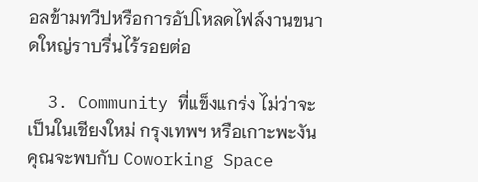อลข้ามทวีปหรือการอัปโหลดไฟล์งานขนาดใหญ่ราบรื่นไร้รอยต่อ

  3. Community ที่แข็งแกร่ง ไม่ว่าจะเป็นในเชียงใหม่ กรุงเทพฯ หรือเกาะพะงัน คุณจะพบกับ Coworking Space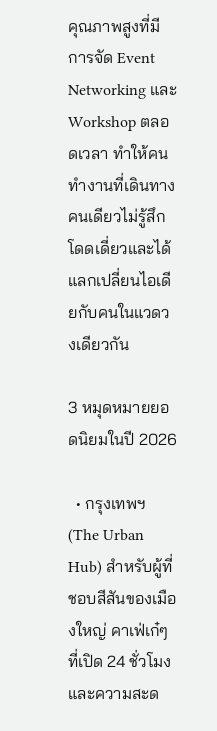คุณภาพสูงที่มีการจัด Event Networking และ Workshop ตลอดเวลา ทำให้คนทำงานที่เดินทางคนเดียวไม่รู้สึกโดดเดี่ยวและได้แลกเปลี่ยนไอเดียกับคนในแวดวงเดียวกัน

3 หมุดหมายยอดนิยมในปี 2026

  • กรุงเทพฯ (The Urban Hub) สำหรับผู้ที่ชอบสีสันของเมืองใหญ่ คาเฟ่เก๋ๆ ที่เปิด 24 ชั่วโมง และความสะด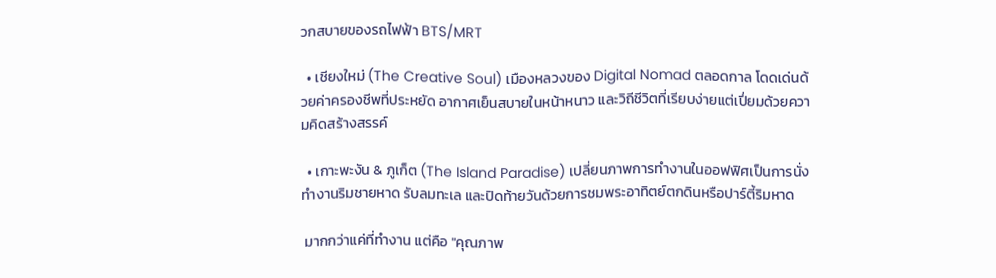วกสบายของรถไฟฟ้า BTS/MRT

  • เชียงใหม่ (The Creative Soul) เมืองหลวงของ Digital Nomad ตลอดกาล โดดเด่นด้วยค่าครองชีพที่ประหยัด อากาศเย็นสบายในหน้าหนาว และวิถีชีวิตที่เรียบง่ายแต่เปี่ยมด้วยความคิดสร้างสรรค์

  • เกาะพะงัน & ภูเก็ต (The Island Paradise) เปลี่ยนภาพการทำงานในออฟฟิศเป็นการนั่งทำงานริมชายหาด รับลมทะเล และปิดท้ายวันด้วยการชมพระอาทิตย์ตกดินหรือปาร์ตี้ริมหาด

 มากกว่าแค่ที่ทำงาน แต่คือ "คุณภาพ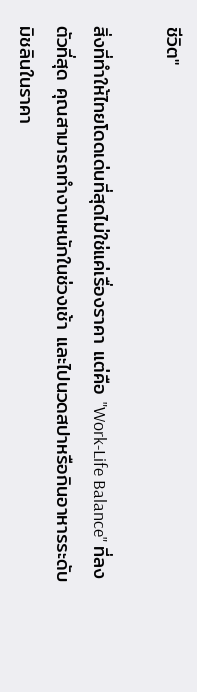ชีวิต"

สิ่งที่ทำให้ไทยโดดเด่นที่สุดไม่ใช่แค่เรื่องราคา แต่คือ "Work-Life Balance" ที่ลงตัวที่สุด คุณสามารถทำงานหนักในช่วงเช้า และไปนวดสปาหรือกินอาหารระดับมิชลินในราคา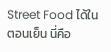Street Food ได้ในตอนเย็น นี่คือ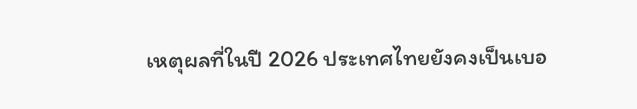เหตุผลที่ในปี 2026 ประเทศไทยยังคงเป็นเบอ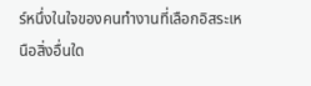ร์หนึ่งในใจของคนทำงานที่เลือกอิสระเหนือสิ่งอื่นใด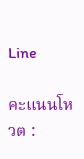Line

คะแนนโหวต :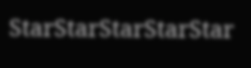StarStarStarStarStar